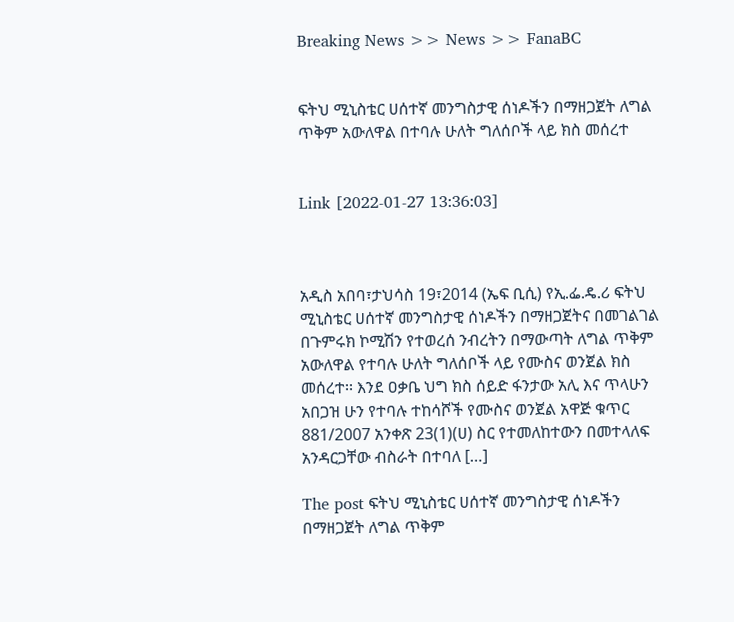Breaking News >> News >> FanaBC


ፍትህ ሚኒስቴር ሀሰተኛ መንግስታዊ ሰነዶችን በማዘጋጀት ለግል ጥቅም አውለዋል በተባሉ ሁለት ግለሰቦች ላይ ክስ መሰረተ


Link [2022-01-27 13:36:03]



አዲስ አበባ፣ታህሳስ 19፣2014 (ኤፍ ቢሲ) የኢ.ፌ.ዴ.ሪ ፍትህ ሚኒስቴር ሀሰተኛ መንግስታዊ ሰነዶችን በማዘጋጀትና በመገልገል በጉምሩክ ኮሚሽን የተወረሰ ንብረትን በማውጣት ለግል ጥቅም አውለዋል የተባሉ ሁለት ግለሰቦች ላይ የሙስና ወንጀል ክስ መሰረተ፡፡ እንደ ዐቃቤ ህግ ክስ ሰይድ ፋንታው አሊ እና ጥላሁን አበጋዝ ሁን የተባሉ ተከሳሾች የሙስና ወንጀል አዋጅ ቁጥር 881/2007 አንቀጽ 23(1)(ሀ) ስር የተመለከተውን በመተላለፍ አንዳርጋቸው ብስራት በተባለ […]

The post ፍትህ ሚኒስቴር ሀሰተኛ መንግስታዊ ሰነዶችን በማዘጋጀት ለግል ጥቅም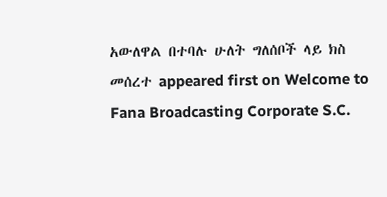አውለዋል በተባሉ ሁለት ግለሰቦች ላይ ክስ መሰረተ appeared first on Welcome to Fana Broadcasting Corporate S.C.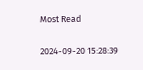Most Read

2024-09-20 15:28:39